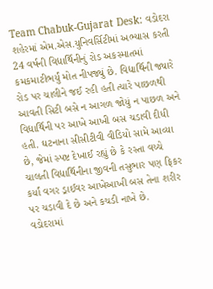Team Chabuk-Gujarat Desk: વડોદરા શહેરમાં એમ.એસ.યુનિવર્સિટીમાં અભ્યાસ કરતી 24 વર્ષની વિદ્યાર્થિનીનું રોડ અકસ્માતમાં કમકમાટીભર્યું મોત નીપજ્યું છે. વિદ્યાર્થિની જ્યારે રોડ પર ચાલીને જઈ રહી હતી ત્યારે પાછળથી આવતી સિટી બસે ન આગળ જોયું ન પાછળ અને વિદ્યાર્થિની પર આખે આખી બસ ચડાવી દીધી હતી. ઘટનાના સીસીટીવી વીડિયો સામે આવ્યા છે, જેમાં સ્પષ્ટ દેખાઈ રહ્યું છે કે રસ્તા વચ્ચે ચાલતી વિદ્યાર્થિનીના જીવની તસુભાર પણ ફિકર કર્યાં વગર ડ્રાઈવર આખેઆખી બસ તેના શરીર પર ચડાવી દે છે અને કચડી નાખે છે.
વડોદરામાં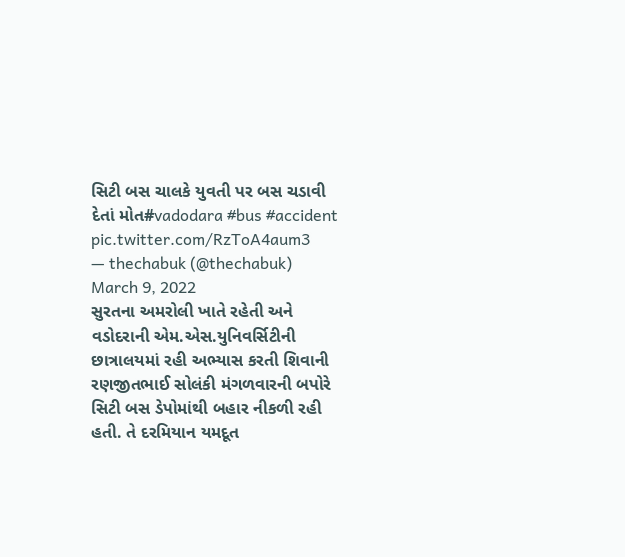સિટી બસ ચાલકે યુવતી પર બસ ચડાવી દેતાં મોત#vadodara #bus #accident pic.twitter.com/RzToA4aum3
— thechabuk (@thechabuk) March 9, 2022
સુરતના અમરોલી ખાતે રહેતી અને વડોદરાની એમ.એસ.યુનિવર્સિટીની છાત્રાલયમાં રહી અભ્યાસ કરતી શિવાની રણજીતભાઈ સોલંકી મંગળવારની બપોરે સિટી બસ ડેપોમાંથી બહાર નીકળી રહી હતી. તે દરમિયાન યમદૂત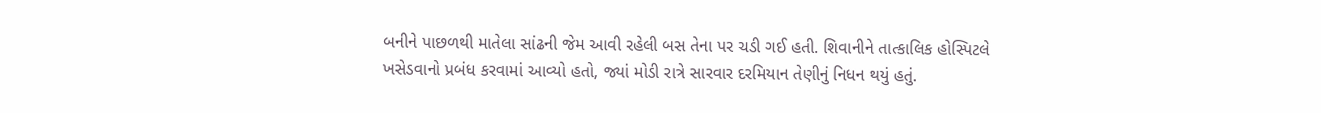બનીને પાછળથી માતેલા સાંઢની જેમ આવી રહેલી બસ તેના પર ચડી ગઈ હતી. શિવાનીને તાત્કાલિક હોસ્પિટલે ખસેડવાનો પ્રબંધ કરવામાં આવ્યો હતો, જ્યાં મોડી રાત્રે સારવાર દરમિયાન તેણીનું નિધન થયું હતું.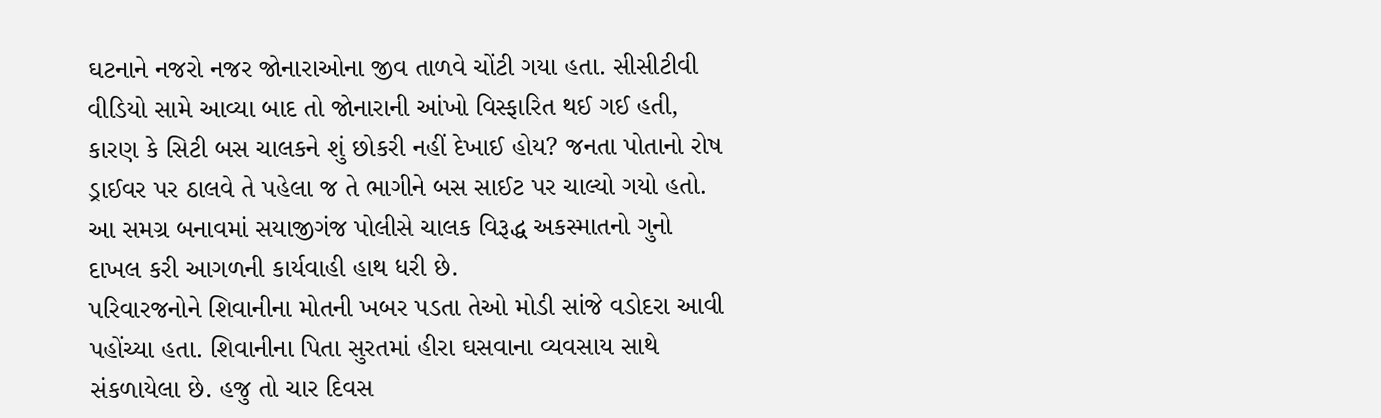ઘટનાને નજરો નજર જોનારાઓના જીવ તાળવે ચોંટી ગયા હતા. સીસીટીવી વીડિયો સામે આવ્યા બાદ તો જોનારાની આંખો વિસ્ફારિત થઈ ગઈ હતી, કારણ કે સિટી બસ ચાલકને શું છોકરી નહીં દેખાઈ હોય? જનતા પોતાનો રોષ ડ્રાઈવર પર ઠાલવે તે પહેલા જ તે ભાગીને બસ સાઈટ પર ચાલ્યો ગયો હતો. આ સમગ્ર બનાવમાં સયાજીગંજ પોલીસે ચાલક વિરૂદ્ધ અકસ્માતનો ગુનો દાખલ કરી આગળની કાર્યવાહી હાથ ધરી છે.
પરિવારજનોને શિવાનીના મોતની ખબર પડતા તેઓ મોડી સાંજે વડોદરા આવી પહોંચ્યા હતા. શિવાનીના પિતા સુરતમાં હીરા ઘસવાના વ્યવસાય સાથે સંકળાયેલા છે. હજુ તો ચાર દિવસ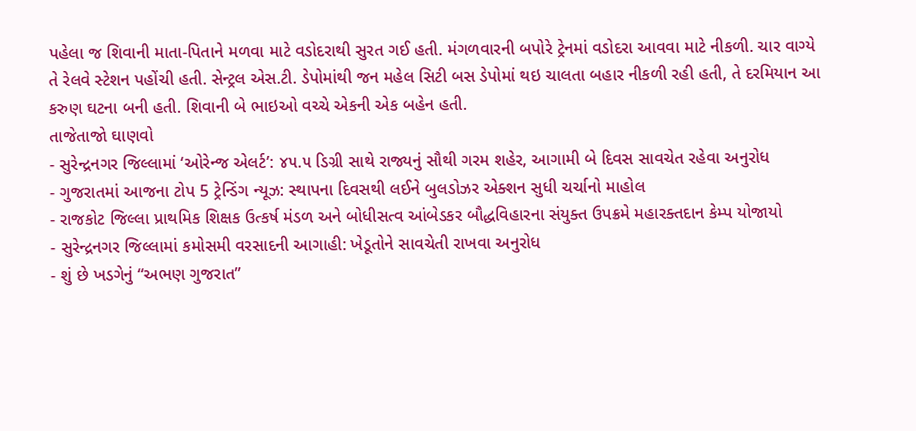પહેલા જ શિવાની માતા-પિતાને મળવા માટે વડોદરાથી સુરત ગઈ હતી. મંગળવારની બપોરે ટ્રેનમાં વડોદરા આવવા માટે નીકળી. ચાર વાગ્યે તે રેલવે સ્ટેશન પહોંચી હતી. સેન્ટ્રલ એસ.ટી. ડેપોમાંથી જન મહેલ સિટી બસ ડેપોમાં થઇ ચાલતા બહાર નીકળી રહી હતી, તે દરમિયાન આ કરુણ ઘટના બની હતી. શિવાની બે ભાઇઓ વચ્ચે એકની એક બહેન હતી.
તાજેતાજો ઘાણવો
- સુરેન્દ્રનગર જિલ્લામાં ‘ઓરેન્જ એલર્ટ’: ૪૫.૫ ડિગ્રી સાથે રાજ્યનું સૌથી ગરમ શહેર, આગામી બે દિવસ સાવચેત રહેવા અનુરોધ
- ગુજરાતમાં આજના ટોપ 5 ટ્રેન્ડિંગ ન્યૂઝ: સ્થાપના દિવસથી લઈને બુલડોઝર એક્શન સુધી ચર્ચાનો માહોલ
- રાજકોટ જિલ્લા પ્રાથમિક શિક્ષક ઉત્કર્ષ મંડળ અને બોધીસત્વ આંબેડકર બૌદ્ધવિહારના સંયુક્ત ઉપક્રમે મહારક્તદાન કેમ્પ યોજાયો
- સુરેન્દ્રનગર જિલ્લામાં કમોસમી વરસાદની આગાહી: ખેડૂતોને સાવચેતી રાખવા અનુરોધ
- શું છે ખડગેનું “અભણ ગુજરાત”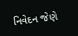નિવેદન જેણે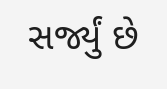સર્જ્યું છે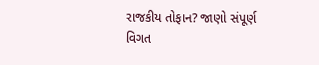રાજકીય તોફાન? જાણો સંપૂર્ણ વિગત